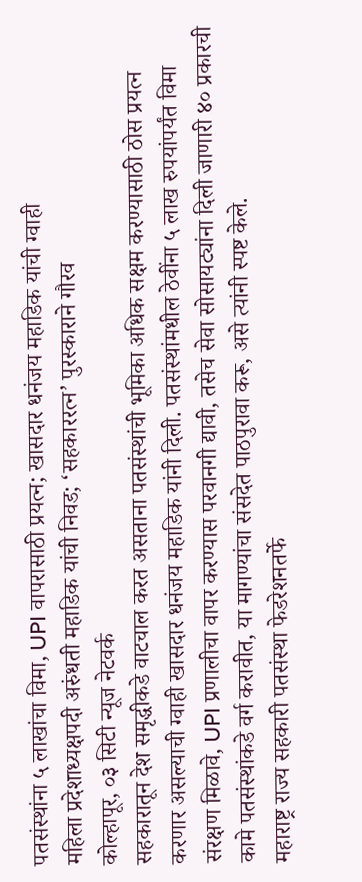पतसंस्थांना ५ लाखांचा विमा, UPI वापरासाठी प्रयत्न; खासदार धनंजय महाडिक यांची ग्वाही
महिला प्रदेशाध्यक्षपदी अरुंधती महाडिक यांची निवड; ‘सहकाररत्न’ पुरस्काराने गौरव
कोल्हापूर, ०३ सिटी न्यूज नेटवर्क
सहकारातून देश समृद्धीकडे वाटचाल करत असताना पतसंस्थांची भूमिका अधिक सक्षम करण्यासाठी ठोस प्रयत्न करणार असल्याची ग्वाही खासदार धनंजय महाडिक यांनी दिली. पतसंस्थांमधील ठेवींना ५ लाख रुपयांपर्यंत विमा संरक्षण मिळावे, UPI प्रणालीचा वापर करण्यास परवानगी द्यावी, तसेच सेवा सोसायट्यांना दिली जाणारी ४० प्रकारची कामे पतसंस्थांकडे वर्ग करावीत, या मागण्यांचा संसदेत पाठपुरावा करू, असे त्यांनी स्पष्ट केले.
महाराष्ट्र राज्य सहकारी पतसंस्था फेडरेशनतर्फे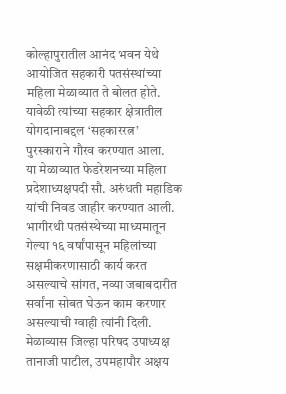कोल्हापुरातील आनंद भवन येथे आयोजित सहकारी पतसंस्थांच्या महिला मेळाव्यात ते बोलत होते. यावेळी त्यांच्या सहकार क्षेत्रातील योगदानाबद्दल ‘सहकाररत्न’ पुरस्काराने गौरव करण्यात आला.
या मेळाव्यात फेडरेशनच्या महिला प्रदेशाध्यक्षपदी सौ. अरुंधती महाडिक यांची निवड जाहीर करण्यात आली. भागीरथी पतसंस्थेच्या माध्यमातून गेल्या १६ वर्षांपासून महिलांच्या सक्षमीकरणासाठी कार्य करत असल्याचे सांगत, नव्या जबाबदारीत सर्वांना सोबत घेऊन काम करणार असल्याची ग्वाही त्यांनी दिली.
मेळाव्यास जिल्हा परिषद उपाध्यक्ष तानाजी पाटील, उपमहापौर अक्षय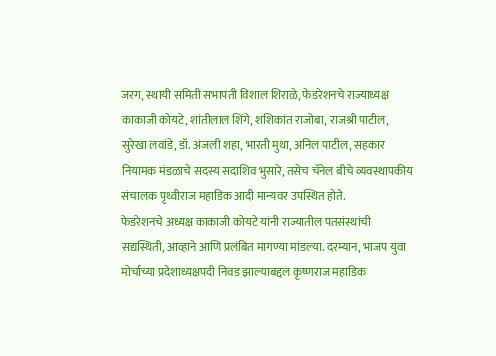जरग, स्थायी समिती सभापती विशाल शिराळे, फेडरेशनचे राज्याध्यक्ष काकाजी कोयटे, शांतीलाल शिंगे, शशिकांत राजोबा, राजश्री पाटील, सुरेखा लवांडे, डॉ. अंजली शहा, भारती मुथा, अनिल पाटील, सहकार नियामक मंडळाचे सदस्य सदाशिव भुसारे, तसेच चॅनेल बीचे व्यवस्थापकीय संचालक पृथ्वीराज महाडिक आदी मान्यवर उपस्थित होते.
फेडरेशनचे अध्यक्ष काकाजी कोयटे यांनी राज्यातील पतसंस्थांची सद्यस्थिती, आव्हाने आणि प्रलंबित मागण्या मांडल्या. दरम्यान, भाजप युवा मोर्चाच्या प्रदेशाध्यक्षपदी निवड झाल्याबद्दल कृष्णराज महाडिक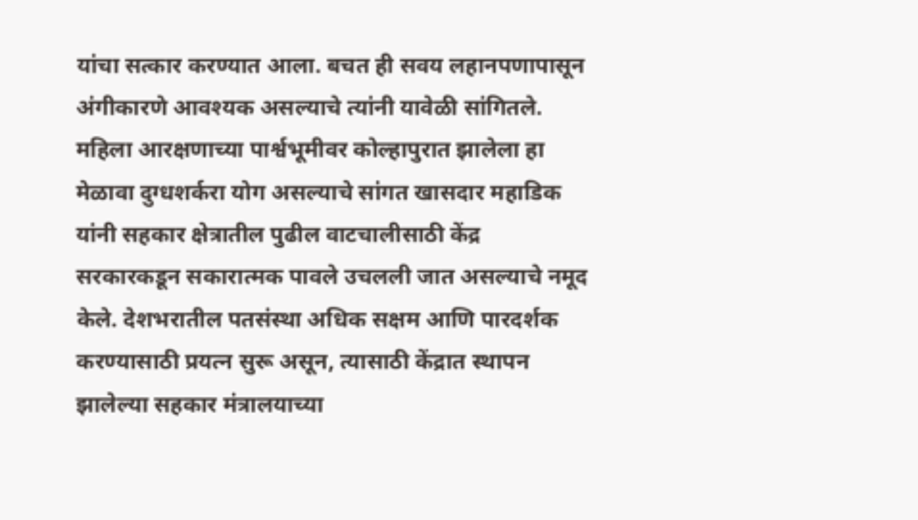यांचा सत्कार करण्यात आला. बचत ही सवय लहानपणापासून अंगीकारणे आवश्यक असल्याचे त्यांनी यावेळी सांगितले.
महिला आरक्षणाच्या पार्श्वभूमीवर कोल्हापुरात झालेला हा मेळावा दुग्धशर्करा योग असल्याचे सांगत खासदार महाडिक यांनी सहकार क्षेत्रातील पुढील वाटचालीसाठी केंद्र सरकारकडून सकारात्मक पावले उचलली जात असल्याचे नमूद केले. देशभरातील पतसंस्था अधिक सक्षम आणि पारदर्शक करण्यासाठी प्रयत्न सुरू असून, त्यासाठी केंद्रात स्थापन झालेल्या सहकार मंत्रालयाच्या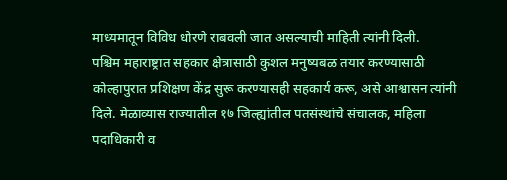माध्यमातून विविध धोरणे राबवली जात असल्याची माहिती त्यांनी दिली.
पश्चिम महाराष्ट्रात सहकार क्षेत्रासाठी कुशल मनुष्यबळ तयार करण्यासाठी कोल्हापुरात प्रशिक्षण केंद्र सुरू करण्यासही सहकार्य करू, असे आश्वासन त्यांनी दिले. मेळाव्यास राज्यातील १७ जिल्ह्यांतील पतसंस्थांचे संचालक, महिला पदाधिकारी व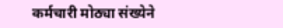कर्मचारी मोठ्या संख्येने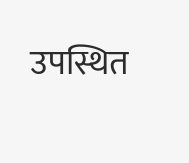उपस्थित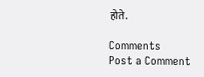होते.

Comments
Post a Comment